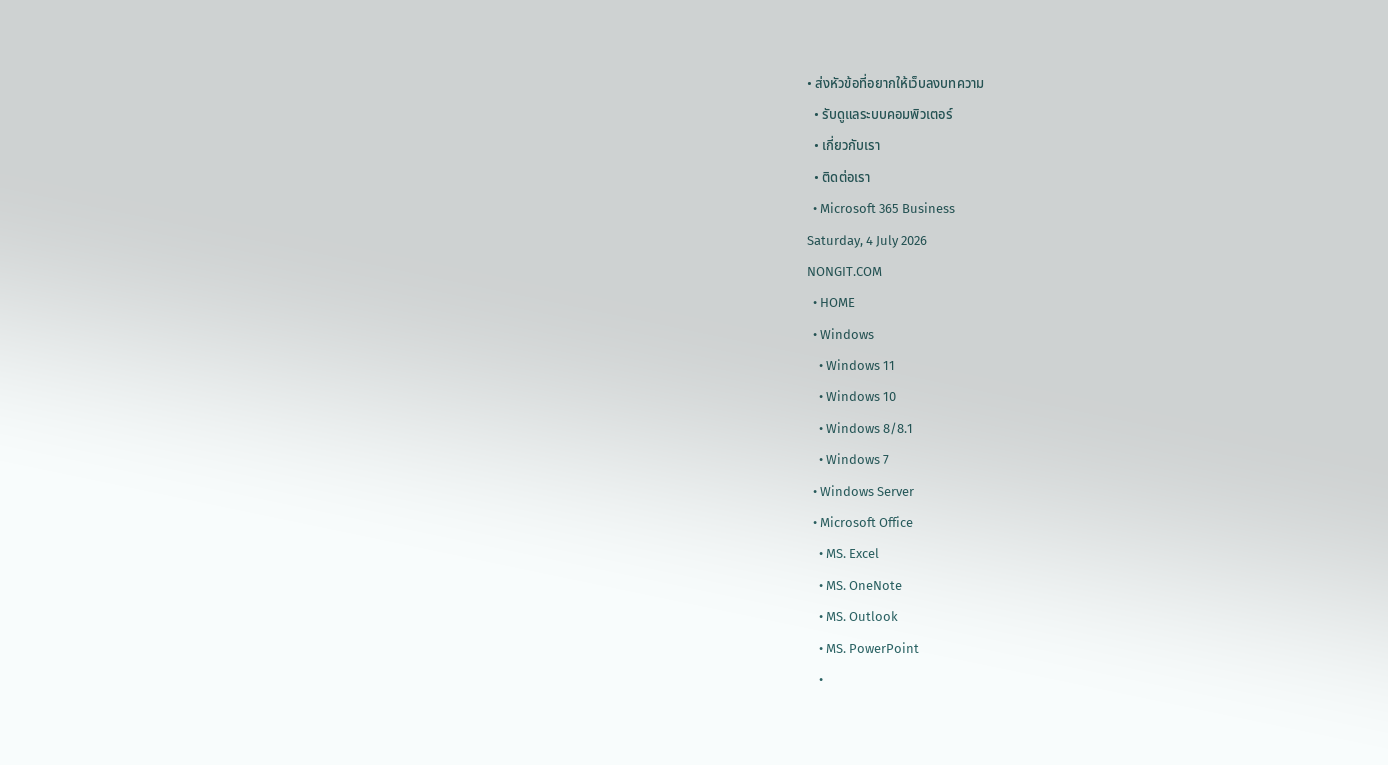• ส่งหัวข้อที่อยากให้เว็บลงบทความ
  • รับดูแลระบบคอมพิวเตอร์
  • เกี่ยวกับเรา
  • ติดต่อเรา
  • Microsoft 365 Business
Saturday, 4 July 2026
NONGIT.COM
  • HOME
  • Windows
    • Windows 11
    • Windows 10
    • Windows 8/8.1
    • Windows 7
  • Windows Server
  • Microsoft Office
    • MS. Excel
    • MS. OneNote
    • MS. Outlook
    • MS. PowerPoint
    •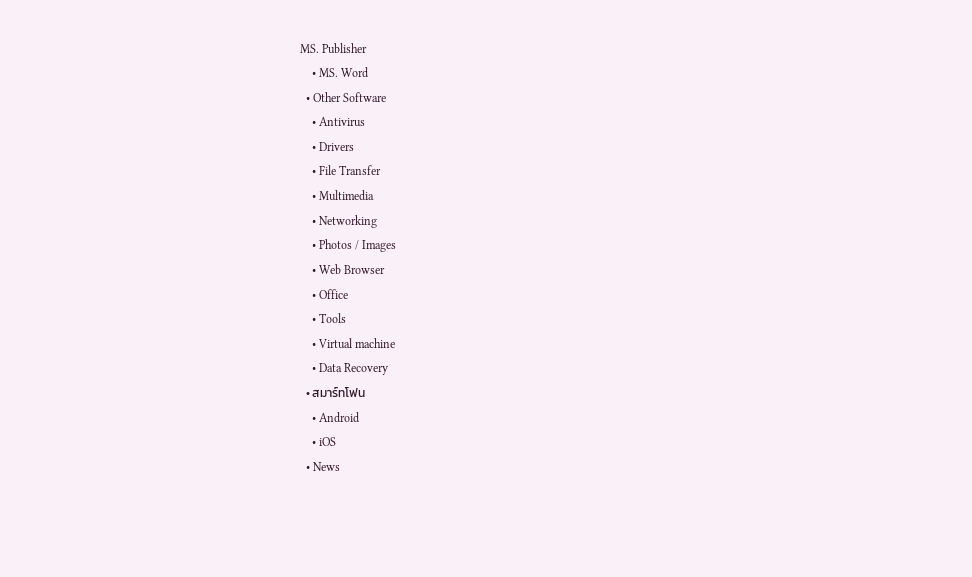MS. Publisher
    • MS. Word
  • Other Software
    • Antivirus
    • Drivers
    • File Transfer
    • Multimedia
    • Networking
    • Photos / Images
    • Web Browser
    • Office
    • Tools
    • Virtual machine
    • Data Recovery
  • สมาร์ทโฟน
    • Android
    • iOS
  • News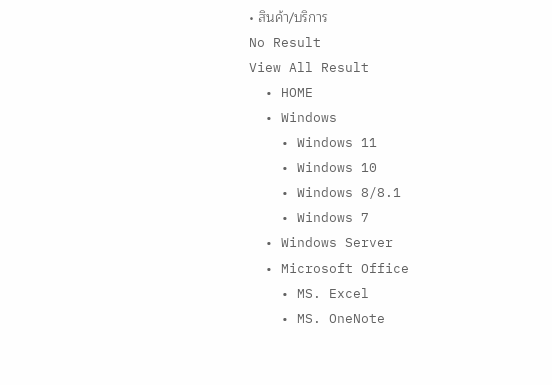• สินค้า/บริการ
No Result
View All Result
  • HOME
  • Windows
    • Windows 11
    • Windows 10
    • Windows 8/8.1
    • Windows 7
  • Windows Server
  • Microsoft Office
    • MS. Excel
    • MS. OneNote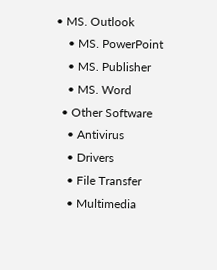• MS. Outlook
    • MS. PowerPoint
    • MS. Publisher
    • MS. Word
  • Other Software
    • Antivirus
    • Drivers
    • File Transfer
    • Multimedia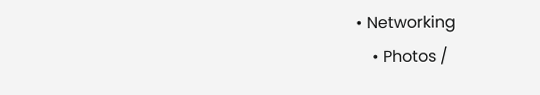• Networking
    • Photos /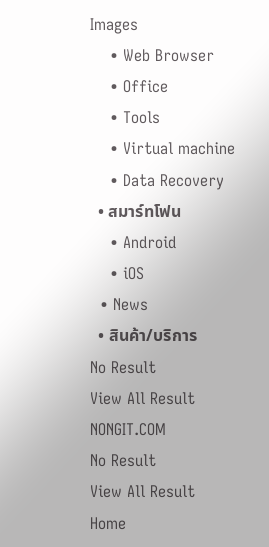Images
    • Web Browser
    • Office
    • Tools
    • Virtual machine
    • Data Recovery
  • สมาร์ทโฟน
    • Android
    • iOS
  • News
  • สินค้า/บริการ
No Result
View All Result
NONGIT.COM
No Result
View All Result
Home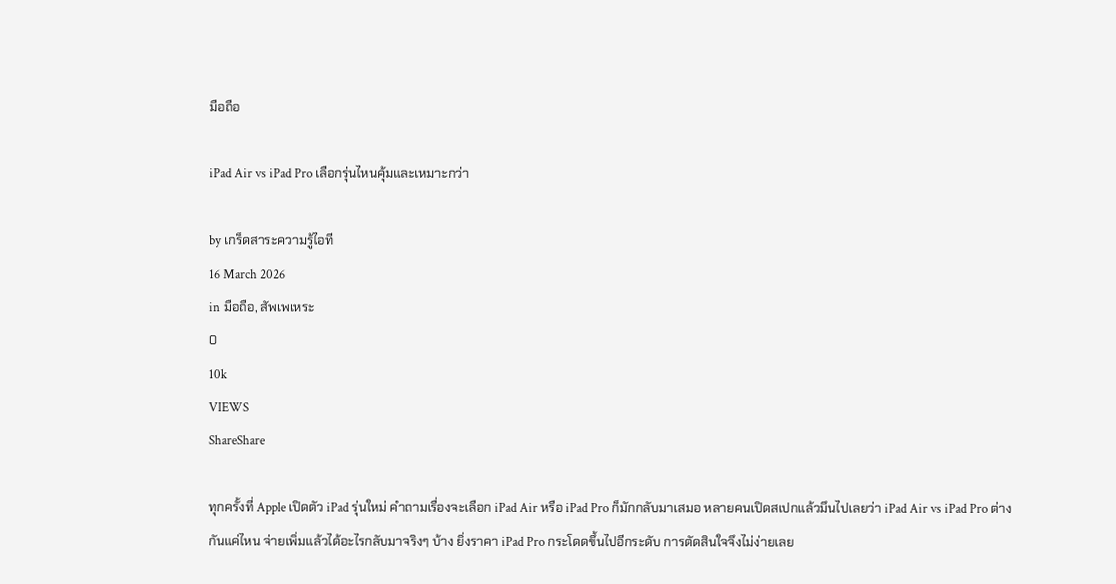มือถือ

iPad Air vs iPad Pro เลือกรุ่นไหนคุ้มและเหมาะกว่า

by เกร็ดสาระความรู้ไอที
16 March 2026
in มือถือ, สัพเพเหระ
0
10k
VIEWS
ShareShare

ทุกครั้งที่ Apple เปิดตัว iPad รุ่นใหม่ คำถามเรื่องจะเลือก iPad Air หรือ iPad Pro ก็มักกลับมาเสมอ หลายคนเปิดสเปกแล้วมึนไปเลยว่า iPad Air vs iPad Pro ต่างกันแค่ไหน จ่ายเพิ่มแล้วได้อะไรกลับมาจริงๆ บ้าง ยิ่งราคา iPad Pro กระโดดขึ้นไปอีกระดับ การตัดสินใจจึงไม่ง่ายเลย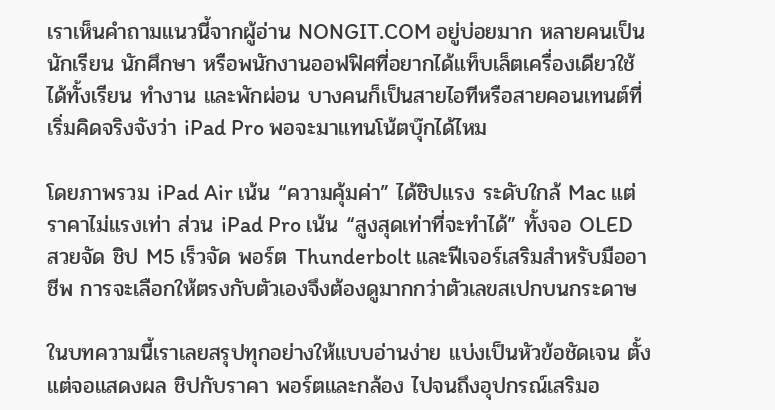เราเห็นคำถามแนวนี้จากผู้อ่าน NONGIT.COM อยู่บ่อยมาก หลายคนเป็นนักเรียน นักศึกษา หรือพนักงานออฟฟิศที่อยากได้แท็บเล็ตเครื่องเดียวใช้ได้ทั้งเรียน ทำงาน และพักผ่อน บางคนก็เป็นสายไอทีหรือสายคอนเทนต์ที่เริ่มคิดจริงจังว่า iPad Pro พอจะมาแทนโน้ตบุ๊กได้ไหม

โดยภาพรวม iPad Air เน้น “ความคุ้มค่า” ได้ชิปแรง ระดับใกล้ Mac แต่ราคาไม่แรงเท่า ส่วน iPad Pro เน้น “สูงสุดเท่าที่จะทำได้” ทั้งจอ OLED สวยจัด ชิป M5 เร็วจัด พอร์ต Thunderbolt และฟีเจอร์เสริมสำหรับมืออาชีพ การจะเลือกให้ตรงกับตัวเองจึงต้องดูมากกว่าตัวเลขสเปกบนกระดาษ

ในบทความนี้เราเลยสรุปทุกอย่างให้แบบอ่านง่าย แบ่งเป็นหัวข้อชัดเจน ตั้งแต่จอแสดงผล ชิปกับราคา พอร์ตและกล้อง ไปจนถึงอุปกรณ์เสริมอ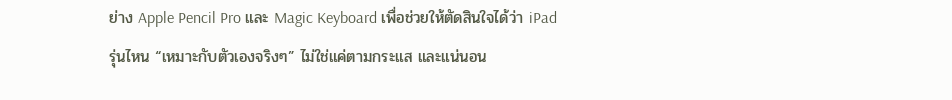ย่าง Apple Pencil Pro และ Magic Keyboard เพื่อช่วยให้ตัดสินใจได้ว่า iPad รุ่นไหน “เหมาะกับตัวเองจริงๆ” ไม่ใช่แค่ตามกระแส และแน่นอน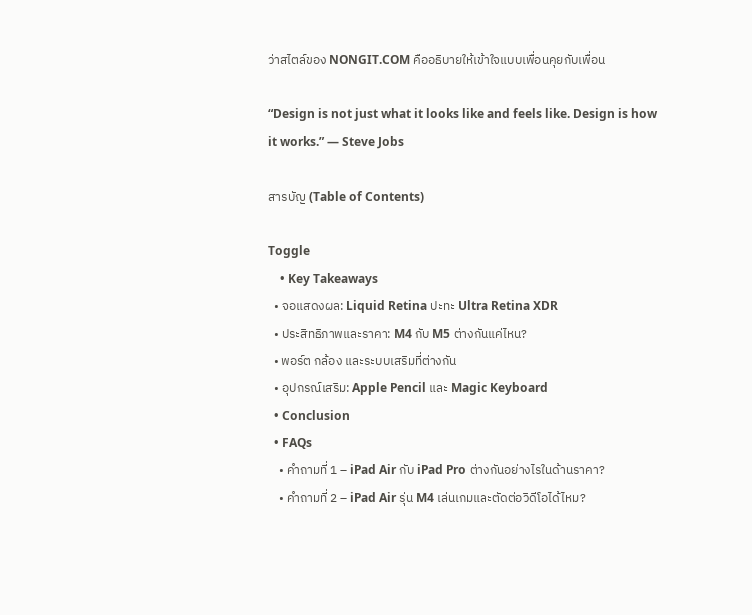ว่าสไตล์ของ NONGIT.COM คืออธิบายให้เข้าใจแบบเพื่อนคุยกับเพื่อน

“Design is not just what it looks like and feels like. Design is how it works.” — Steve Jobs

สารบัญ (Table of Contents)

Toggle
    • Key Takeaways
  • จอแสดงผล: Liquid Retina ปะทะ Ultra Retina XDR
  • ประสิทธิภาพและราคา: M4 กับ M5 ต่างกันแค่ไหน?
  • พอร์ต กล้อง และระบบเสริมที่ต่างกัน
  • อุปกรณ์เสริม: Apple Pencil และ Magic Keyboard
  • Conclusion
  • FAQs
    • คำถามที่ 1 – iPad Air กับ iPad Pro ต่างกันอย่างไรในด้านราคา?
    • คำถามที่ 2 – iPad Air รุ่น M4 เล่นเกมและตัดต่อวิดีโอได้ไหม?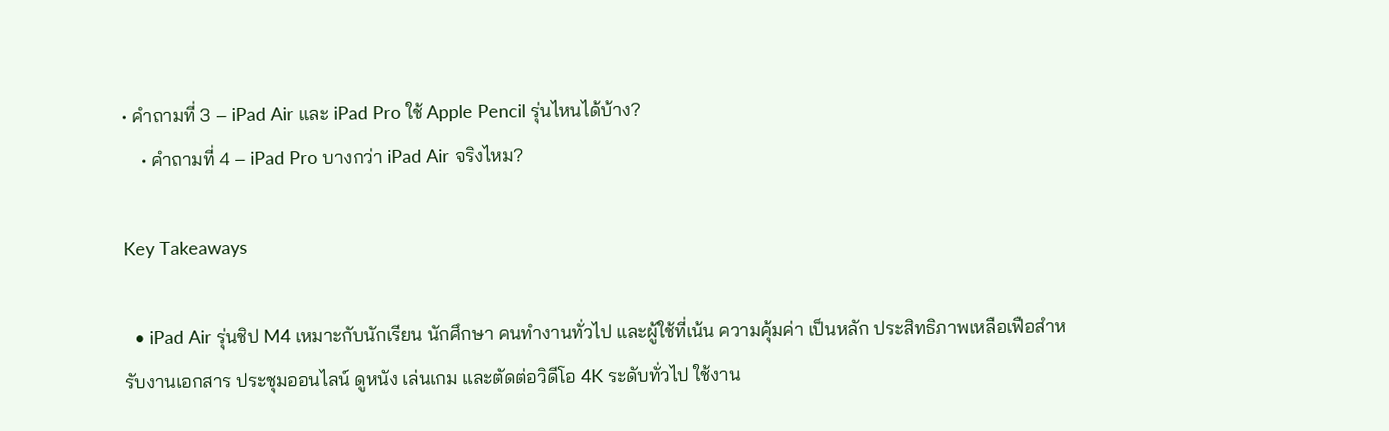• คำถามที่ 3 – iPad Air และ iPad Pro ใช้ Apple Pencil รุ่นไหนได้บ้าง?
    • คำถามที่ 4 – iPad Pro บางกว่า iPad Air จริงไหม?

Key Takeaways

  • iPad Air รุ่นชิป M4 เหมาะกับนักเรียน นักศึกษา คนทำงานทั่วไป และผู้ใช้ที่เน้น ความคุ้มค่า เป็นหลัก ประสิทธิภาพเหลือเฟือสำหรับงานเอกสาร ประชุมออนไลน์ ดูหนัง เล่นเกม และตัดต่อวิดีโอ 4K ระดับทั่วไป ใช้งาน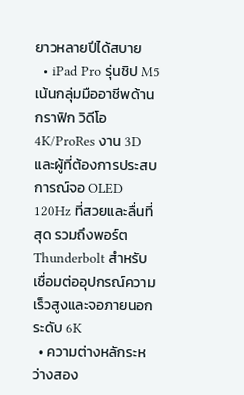ยาวหลายปีได้สบาย
  • iPad Pro รุ่นชิป M5 เน้นกลุ่มมืออาชีพด้านกราฟิก วิดีโอ 4K/ProRes งาน 3D และผู้ที่ต้องการประสบการณ์จอ OLED 120Hz ที่สวยและลื่นที่สุด รวมถึงพอร์ต Thunderbolt สำหรับเชื่อมต่ออุปกรณ์ความเร็วสูงและจอภายนอกระดับ 6K
  • ความต่างหลักระหว่างสอง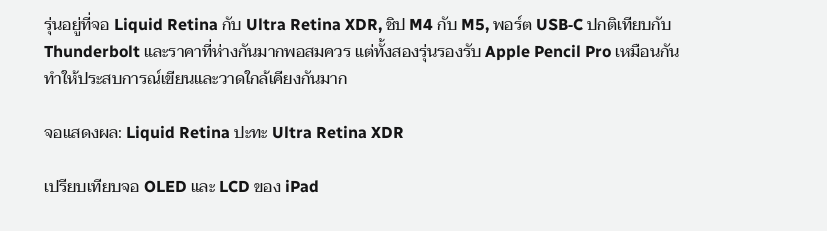รุ่นอยู่ที่จอ Liquid Retina กับ Ultra Retina XDR, ชิป M4 กับ M5, พอร์ต USB‑C ปกติเทียบกับ Thunderbolt และราคาที่ห่างกันมากพอสมควร แต่ทั้งสองรุ่นรองรับ Apple Pencil Pro เหมือนกัน ทำให้ประสบการณ์เขียนและวาดใกล้เคียงกันมาก

จอแสดงผล: Liquid Retina ปะทะ Ultra Retina XDR

เปรียบเทียบจอ OLED และ LCD ของ iPad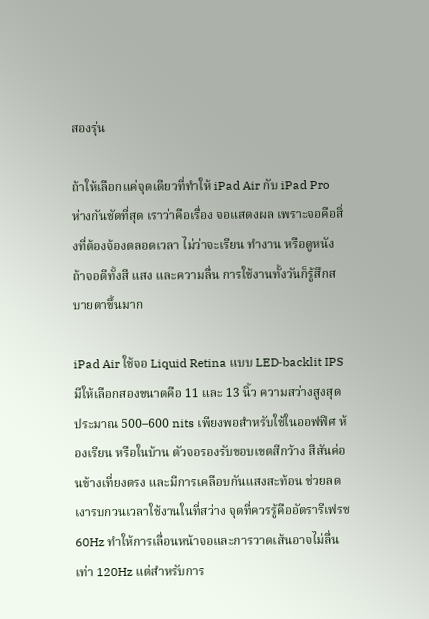สองรุ่น

ถ้าให้เลือกแค่จุดเดียวที่ทำให้ iPad Air กับ iPad Pro ห่างกันชัดที่สุด เราว่าคือเรื่อง จอแสดงผล เพราะจอคือสิ่งที่ต้องจ้องตลอดเวลา ไม่ว่าจะเรียน ทำงาน หรือดูหนัง ถ้าจอดีทั้งสี แสง และความลื่น การใช้งานทั้งวันก็รู้สึกสบายตาขึ้นมาก

iPad Air ใช้จอ Liquid Retina แบบ LED‑backlit IPS มีให้เลือกสองขนาดคือ 11 และ 13 นิ้ว ความสว่างสูงสุดประมาณ 500–600 nits เพียงพอสำหรับใช้ในออฟฟิศ ห้องเรียน หรือในบ้าน ตัวจอรองรับขอบเขตสีกว้าง สีสันค่อนข้างเที่ยงตรง และมีการเคลือบกันแสงสะท้อน ช่วยลดเงารบกวนเวลาใช้งานในที่สว่าง จุดที่ควรรู้คืออัตรารีเฟรช 60Hz ทำให้การเลื่อนหน้าจอและการวาดเส้นอาจไม่ลื่นเท่า 120Hz แต่สำหรับการ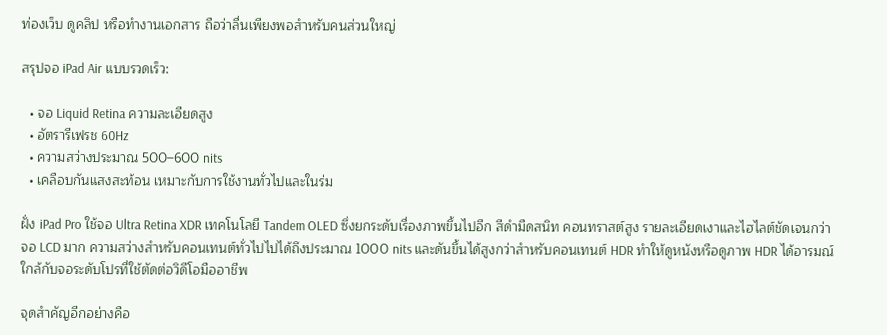ท่องเว็บ ดูคลิป หรือทำงานเอกสาร ถือว่าลื่นเพียงพอสำหรับคนส่วนใหญ่

สรุปจอ iPad Air แบบรวดเร็ว:

  • จอ Liquid Retina ความละเอียดสูง
  • อัตรารีเฟรช 60Hz
  • ความสว่างประมาณ 500–600 nits
  • เคลือบกันแสงสะท้อน เหมาะกับการใช้งานทั่วไปและในร่ม

ฝั่ง iPad Pro ใช้จอ Ultra Retina XDR เทคโนโลยี Tandem OLED ซึ่งยกระดับเรื่องภาพขึ้นไปอีก สีดำมืดสนิท คอนทราสต์สูง รายละเอียดเงาและไฮไลต์ชัดเจนกว่าจอ LCD มาก ความสว่างสำหรับคอนเทนต์ทั่วไปไปได้ถึงประมาณ 1000 nits และดันขึ้นได้สูงกว่าสำหรับคอนเทนต์ HDR ทำให้ดูหนังหรือดูภาพ HDR ได้อารมณ์ใกล้กับจอระดับโปรที่ใช้ตัดต่อวิดีโอมืออาชีพ

จุดสำคัญอีกอย่างคือ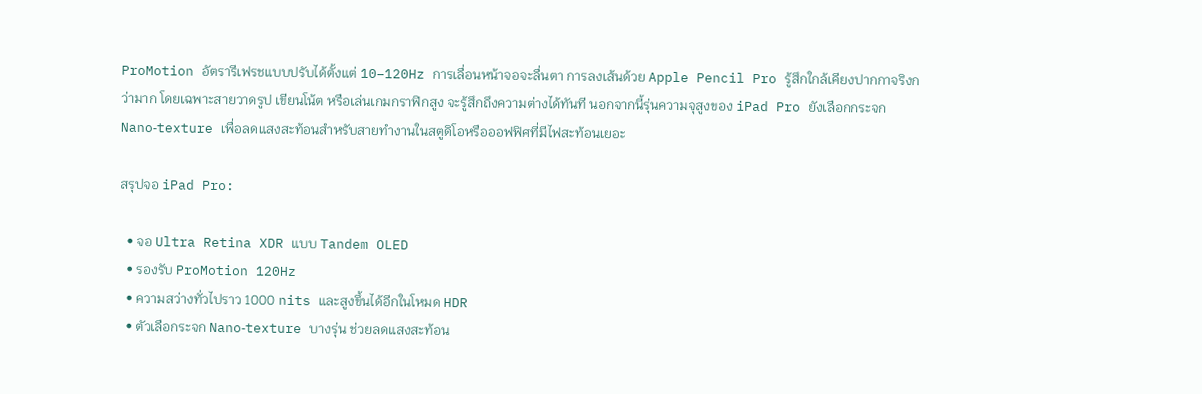ProMotion อัตรารีเฟรชแบบปรับได้ตั้งแต่ 10–120Hz การเลื่อนหน้าจอจะลื่นตา การลงเส้นด้วย Apple Pencil Pro รู้สึกใกล้เคียงปากกาจริงกว่ามาก โดยเฉพาะสายวาดรูป เขียนโน้ต หรือเล่นเกมกราฟิกสูง จะรู้สึกถึงความต่างได้ทันที นอกจากนี้รุ่นความจุสูงของ iPad Pro ยังเลือกกระจก Nano‑texture เพื่อลดแสงสะท้อนสำหรับสายทำงานในสตูดิโอหรือออฟฟิศที่มีไฟสะท้อนเยอะ

สรุปจอ iPad Pro:

  • จอ Ultra Retina XDR แบบ Tandem OLED
  • รองรับ ProMotion 120Hz
  • ความสว่างทั่วไปราว 1000 nits และสูงขึ้นได้อีกในโหมด HDR
  • ตัวเลือกระจก Nano‑texture บางรุ่น ช่วยลดแสงสะท้อน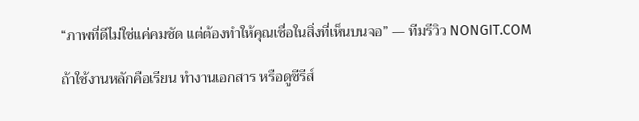“ภาพที่ดีไม่ใช่แค่คมชัด แต่ต้องทำให้คุณเชื่อในสิ่งที่เห็นบนจอ” — ทีมรีวิว NONGIT.COM

ถ้าใช้งานหลักคือเรียน ทำงานเอกสาร หรือดูซีรีส์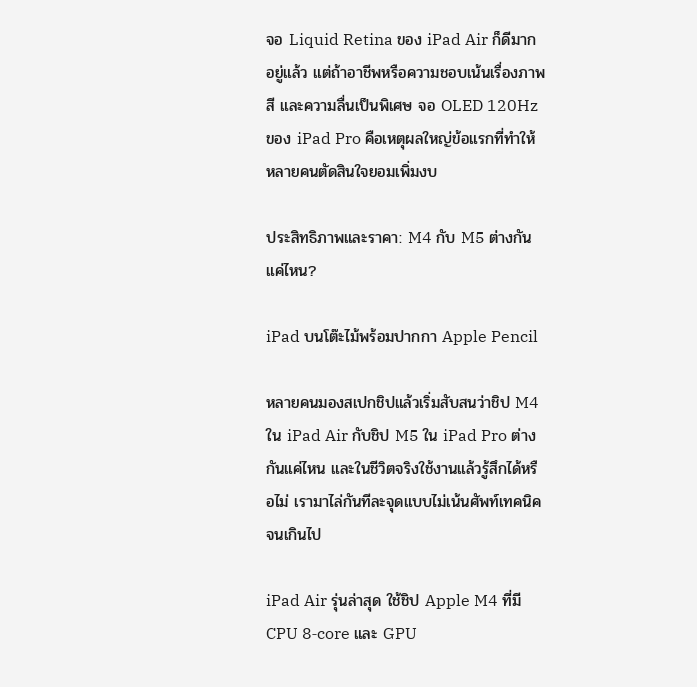จอ Liquid Retina ของ iPad Air ก็ดีมากอยู่แล้ว แต่ถ้าอาชีพหรือความชอบเน้นเรื่องภาพ สี และความลื่นเป็นพิเศษ จอ OLED 120Hz ของ iPad Pro คือเหตุผลใหญ่ข้อแรกที่ทำให้หลายคนตัดสินใจยอมเพิ่มงบ

ประสิทธิภาพและราคา: M4 กับ M5 ต่างกันแค่ไหน?

iPad บนโต๊ะไม้พร้อมปากกา Apple Pencil

หลายคนมองสเปกชิปแล้วเริ่มสับสนว่าชิป M4 ใน iPad Air กับชิป M5 ใน iPad Pro ต่างกันแค่ไหน และในชีวิตจริงใช้งานแล้วรู้สึกได้หรือไม่ เรามาไล่กันทีละจุดแบบไม่เน้นศัพท์เทคนิคจนเกินไป

iPad Air รุ่นล่าสุด ใช้ชิป Apple M4 ที่มี CPU 8‑core และ GPU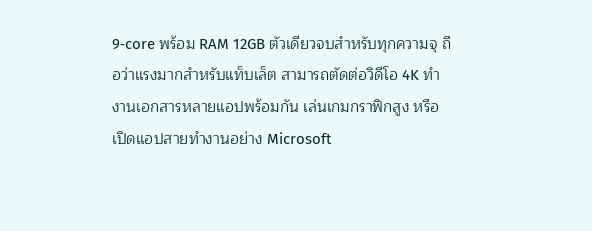9‑core พร้อม RAM 12GB ตัวเดียวจบสำหรับทุกความจุ ถือว่าแรงมากสำหรับแท็บเล็ต สามารถตัดต่อวิดีโอ 4K ทำงานเอกสารหลายแอปพร้อมกัน เล่นเกมกราฟิกสูง หรือเปิดแอปสายทำงานอย่าง Microsoft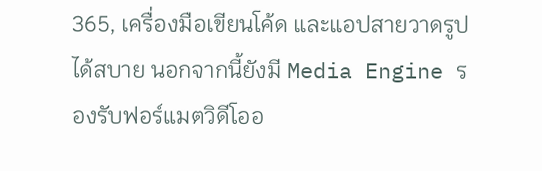365, เครื่องมือเขียนโค้ด และแอปสายวาดรูปได้สบาย นอกจากนี้ยังมี Media Engine รองรับฟอร์แมตวิดีโออ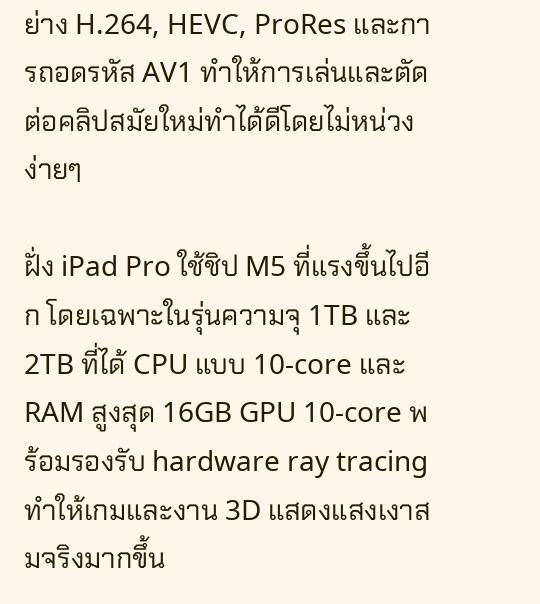ย่าง H.264, HEVC, ProRes และการถอดรหัส AV1 ทำให้การเล่นและตัดต่อคลิปสมัยใหม่ทำได้ดีโดยไม่หน่วงง่ายๆ

ฝั่ง iPad Pro ใช้ชิป M5 ที่แรงขึ้นไปอีก โดยเฉพาะในรุ่นความจุ 1TB และ 2TB ที่ได้ CPU แบบ 10‑core และ RAM สูงสุด 16GB GPU 10‑core พร้อมรองรับ hardware ray tracing ทำให้เกมและงาน 3D แสดงแสงเงาสมจริงมากขึ้น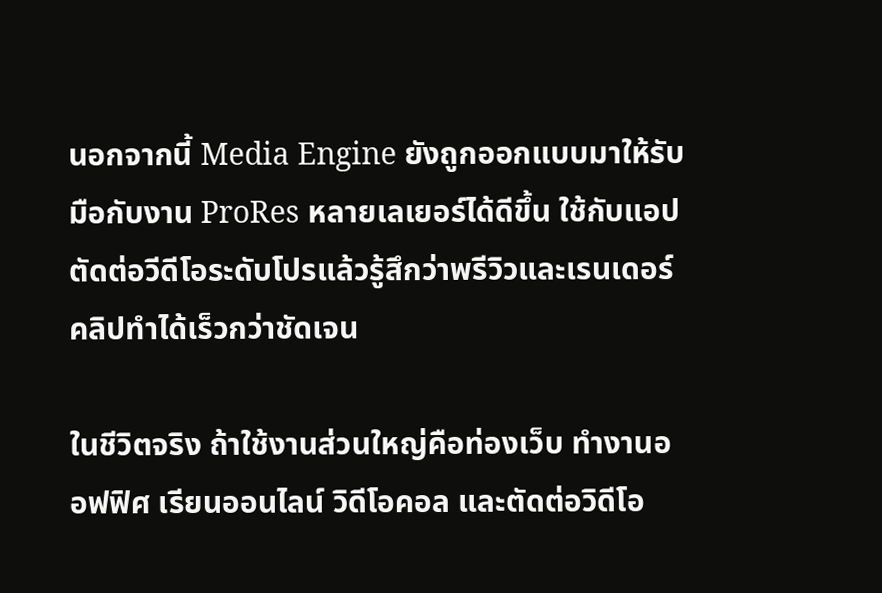นอกจากนี้ Media Engine ยังถูกออกแบบมาให้รับมือกับงาน ProRes หลายเลเยอร์ได้ดีขึ้น ใช้กับแอปตัดต่อวีดีโอระดับโปรแล้วรู้สึกว่าพรีวิวและเรนเดอร์คลิปทำได้เร็วกว่าชัดเจน

ในชีวิตจริง ถ้าใช้งานส่วนใหญ่คือท่องเว็บ ทำงานออฟฟิศ เรียนออนไลน์ วิดีโอคอล และตัดต่อวิดีโอ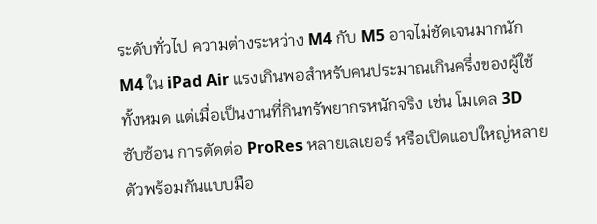ระดับทั่วไป ความต่างระหว่าง M4 กับ M5 อาจไม่ชัดเจนมากนัก M4 ใน iPad Air แรงเกินพอสำหรับคนประมาณเกินครึ่งของผู้ใช้ทั้งหมด แต่เมื่อเป็นงานที่กินทรัพยากรหนักจริง เช่น โมเดล 3D ซับซ้อน การตัดต่อ ProRes หลายเลเยอร์ หรือเปิดแอปใหญ่หลายตัวพร้อมกันแบบมือ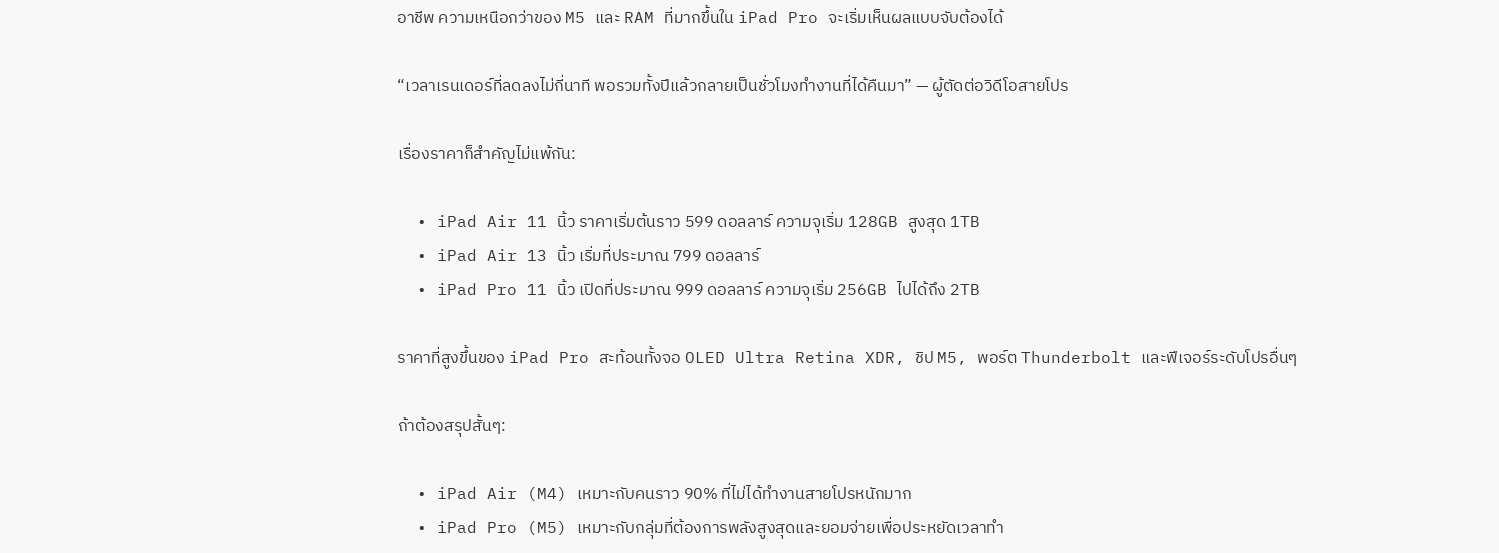อาชีพ ความเหนือกว่าของ M5 และ RAM ที่มากขึ้นใน iPad Pro จะเริ่มเห็นผลแบบจับต้องได้

“เวลาเรนเดอร์ที่ลดลงไม่กี่นาที พอรวมทั้งปีแล้วกลายเป็นชั่วโมงทำงานที่ได้คืนมา” — ผู้ตัดต่อวิดีโอสายโปร

เรื่องราคาก็สำคัญไม่แพ้กัน:

  • iPad Air 11 นิ้ว ราคาเริ่มต้นราว 599 ดอลลาร์ ความจุเริ่ม 128GB สูงสุด 1TB
  • iPad Air 13 นิ้ว เริ่มที่ประมาณ 799 ดอลลาร์
  • iPad Pro 11 นิ้ว เปิดที่ประมาณ 999 ดอลลาร์ ความจุเริ่ม 256GB ไปได้ถึง 2TB

ราคาที่สูงขึ้นของ iPad Pro สะท้อนทั้งจอ OLED Ultra Retina XDR, ชิป M5, พอร์ต Thunderbolt และฟีเจอร์ระดับโปรอื่นๆ

ถ้าต้องสรุปสั้นๆ:

  • iPad Air (M4) เหมาะกับคนราว 90% ที่ไม่ได้ทำงานสายโปรหนักมาก
  • iPad Pro (M5) เหมาะกับกลุ่มที่ต้องการพลังสูงสุดและยอมจ่ายเพื่อประหยัดเวลาทำ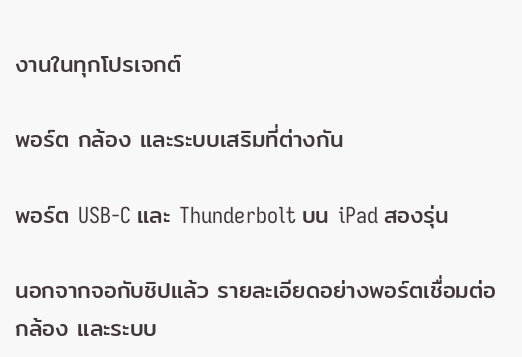งานในทุกโปรเจกต์

พอร์ต กล้อง และระบบเสริมที่ต่างกัน

พอร์ต USB-C และ Thunderbolt บน iPad สองรุ่น

นอกจากจอกับชิปแล้ว รายละเอียดอย่างพอร์ตเชื่อมต่อ กล้อง และระบบ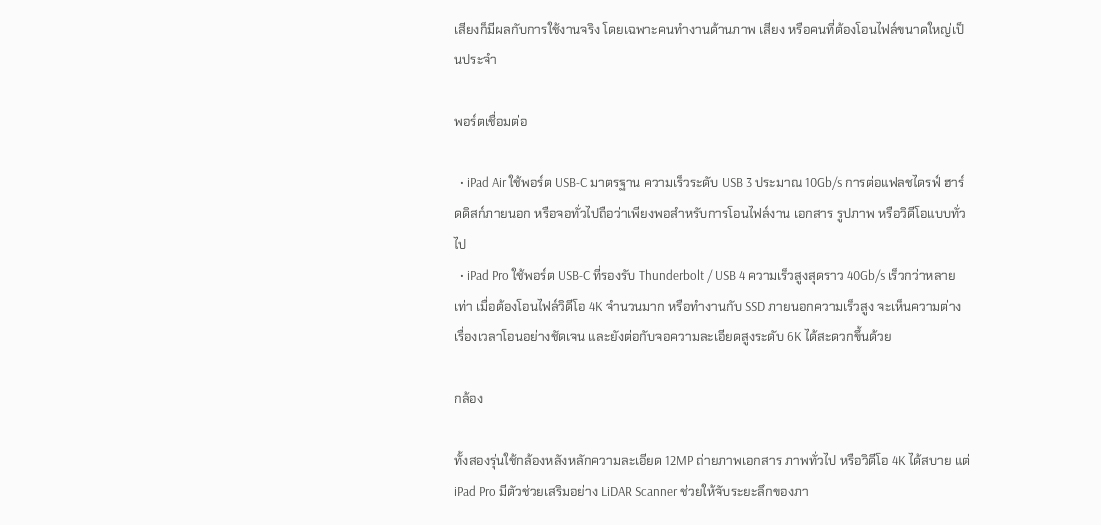เสียงก็มีผลกับการใช้งานจริง โดยเฉพาะคนทำงานด้านภาพ เสียง หรือคนที่ต้องโอนไฟล์ขนาดใหญ่เป็นประจำ

พอร์ตเชื่อมต่อ

  • iPad Air ใช้พอร์ต USB‑C มาตรฐาน ความเร็วระดับ USB 3 ประมาณ 10Gb/s การต่อแฟลชไดรฟ์ ฮาร์ดดิสก์ภายนอก หรือจอทั่วไปถือว่าเพียงพอสำหรับการโอนไฟล์งาน เอกสาร รูปภาพ หรือวิดีโอแบบทั่วไป
  • iPad Pro ใช้พอร์ต USB‑C ที่รองรับ Thunderbolt / USB 4 ความเร็วสูงสุดราว 40Gb/s เร็วกว่าหลายเท่า เมื่อต้องโอนไฟล์วิดีโอ 4K จำนวนมาก หรือทำงานกับ SSD ภายนอกความเร็วสูง จะเห็นความต่างเรื่องเวลาโอนอย่างชัดเจน และยังต่อกับจอความละเอียดสูงระดับ 6K ได้สะดวกขึ้นด้วย

กล้อง

ทั้งสองรุ่นใช้กล้องหลังหลักความละเอียด 12MP ถ่ายภาพเอกสาร ภาพทั่วไป หรือวิดีโอ 4K ได้สบาย แต่ iPad Pro มีตัวช่วยเสริมอย่าง LiDAR Scanner ช่วยให้จับระยะลึกของภา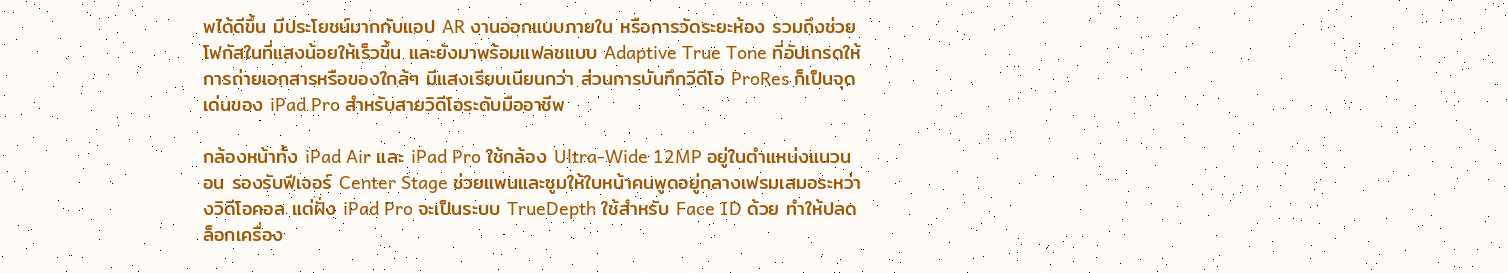พได้ดีขึ้น มีประโยชน์มากกับแอป AR งานออกแบบภายใน หรือการวัดระยะห้อง รวมถึงช่วยโฟกัสในที่แสงน้อยให้เร็วขึ้น และยังมาพร้อมแฟลชแบบ Adaptive True Tone ที่อัปเกรดให้การถ่ายเอกสารหรือของใกล้ๆ มีแสงเรียบเนียนกว่า ส่วนการบันทึกวิดีโอ ProRes ก็เป็นจุดเด่นของ iPad Pro สำหรับสายวิดีโอระดับมืออาชีพ

กล้องหน้าทั้ง iPad Air และ iPad Pro ใช้กล้อง Ultra‑Wide 12MP อยู่ในตำแหน่งแนวนอน รองรับฟีเจอร์ Center Stage ช่วยแพนและซูมให้ใบหน้าคนพูดอยู่กลางเฟรมเสมอระหว่างวิดีโอคอล แต่ฝั่ง iPad Pro จะเป็นระบบ TrueDepth ใช้สำหรับ Face ID ด้วย ทำให้ปลดล็อกเครื่อง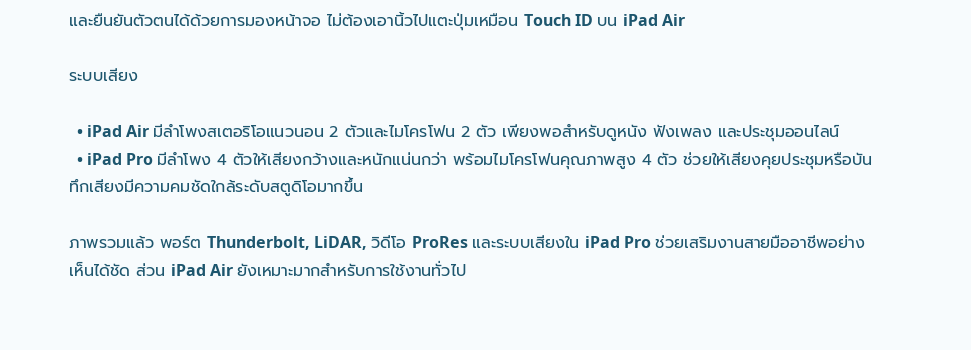และยืนยันตัวตนได้ด้วยการมองหน้าจอ ไม่ต้องเอานิ้วไปแตะปุ่มเหมือน Touch ID บน iPad Air

ระบบเสียง

  • iPad Air มีลำโพงสเตอริโอแนวนอน 2 ตัวและไมโครโฟน 2 ตัว เพียงพอสำหรับดูหนัง ฟังเพลง และประชุมออนไลน์
  • iPad Pro มีลำโพง 4 ตัวให้เสียงกว้างและหนักแน่นกว่า พร้อมไมโครโฟนคุณภาพสูง 4 ตัว ช่วยให้เสียงคุยประชุมหรือบันทึกเสียงมีความคมชัดใกล้ระดับสตูดิโอมากขึ้น

ภาพรวมแล้ว พอร์ต Thunderbolt, LiDAR, วิดีโอ ProRes และระบบเสียงใน iPad Pro ช่วยเสริมงานสายมืออาชีพอย่างเห็นได้ชัด ส่วน iPad Air ยังเหมาะมากสำหรับการใช้งานทั่วไป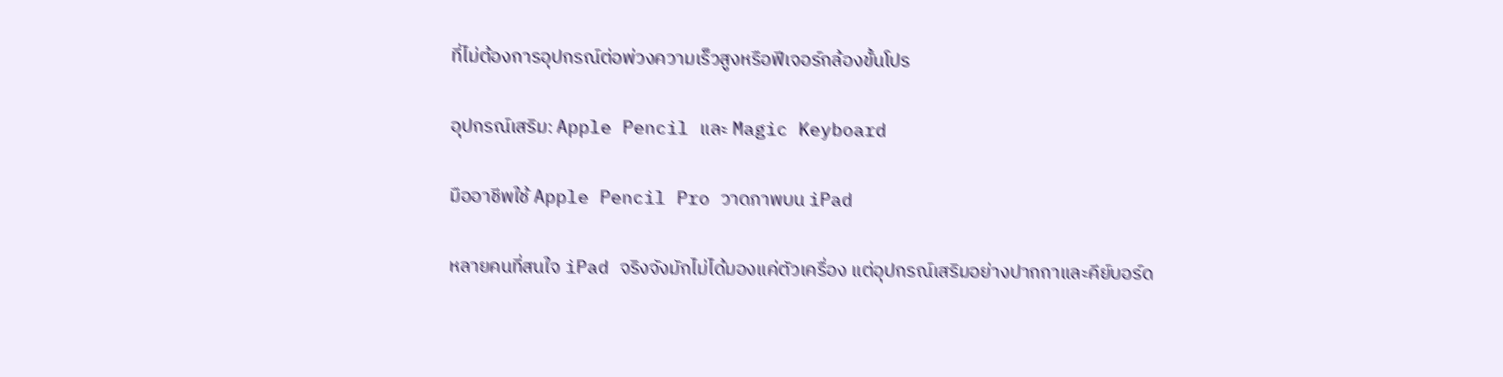ที่ไม่ต้องการอุปกรณ์ต่อพ่วงความเร็วสูงหรือฟีเจอร์กล้องขั้นโปร

อุปกรณ์เสริม: Apple Pencil และ Magic Keyboard

มืออาชีพใช้ Apple Pencil Pro วาดภาพบน iPad

หลายคนที่สนใจ iPad จริงจังมักไม่ได้มองแค่ตัวเครื่อง แต่อุปกรณ์เสริมอย่างปากกาและคีย์บอร์ด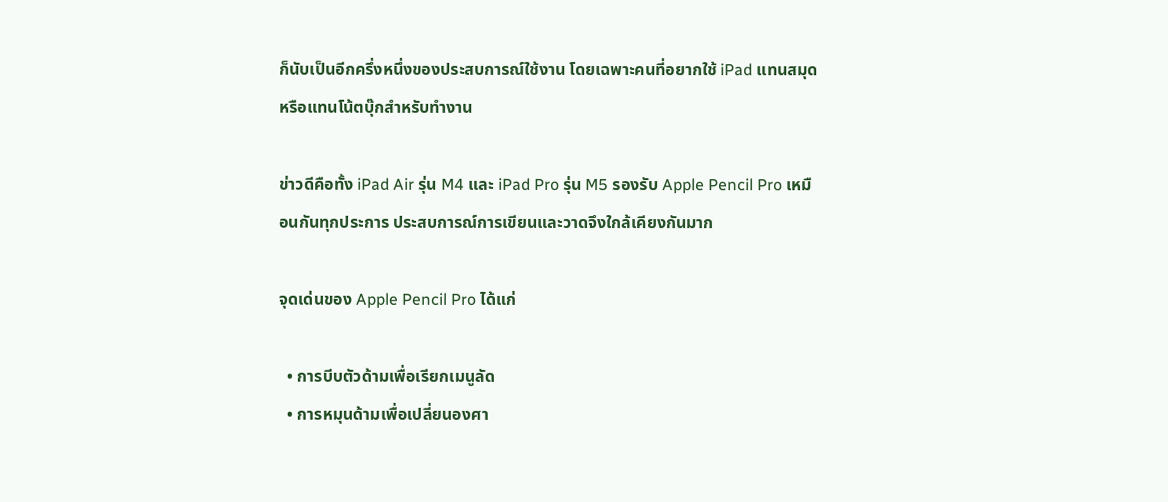ก็นับเป็นอีกครึ่งหนึ่งของประสบการณ์ใช้งาน โดยเฉพาะคนที่อยากใช้ iPad แทนสมุด หรือแทนโน้ตบุ๊กสำหรับทำงาน

ข่าวดีคือทั้ง iPad Air รุ่น M4 และ iPad Pro รุ่น M5 รองรับ Apple Pencil Pro เหมือนกันทุกประการ ประสบการณ์การเขียนและวาดจึงใกล้เคียงกันมาก

จุดเด่นของ Apple Pencil Pro ได้แก่

  • การบีบตัวด้ามเพื่อเรียกเมนูลัด
  • การหมุนด้ามเพื่อเปลี่ยนองศา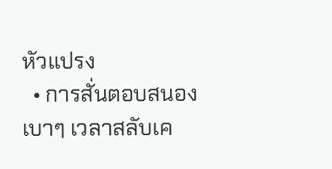หัวแปรง
  • การสั่นตอบสนองเบาๆ เวลาสลับเค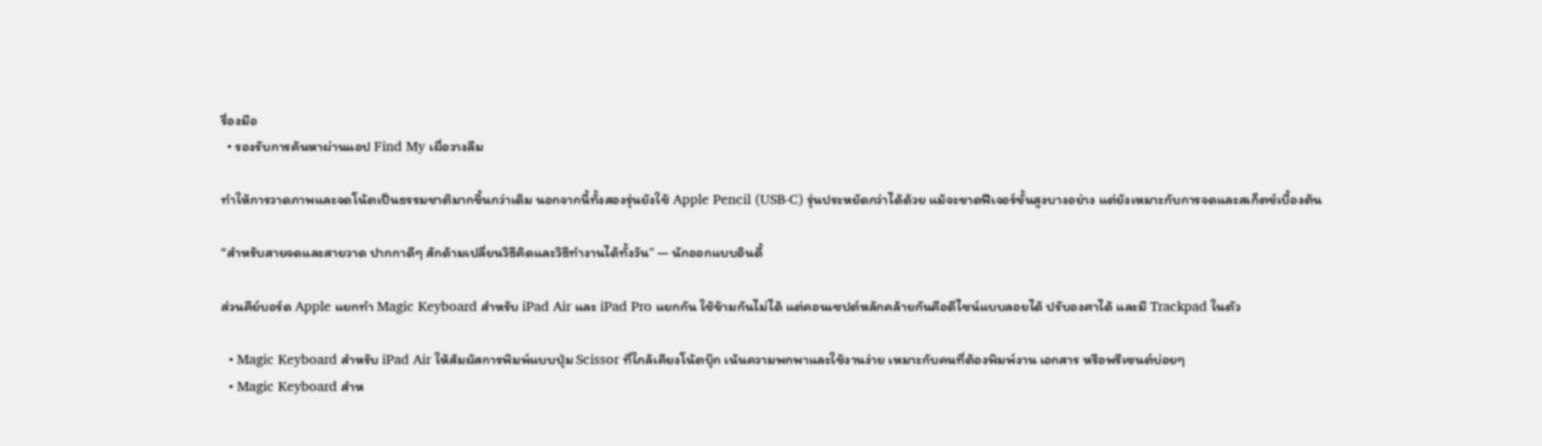รื่องมือ
  • รองรับการค้นหาผ่านแอป Find My เผื่อวางลืม

ทำให้การวาดภาพและจดโน้ตเป็นธรรมชาติมากขึ้นกว่าเดิม นอกจากนี้ทั้งสองรุ่นยังใช้ Apple Pencil (USB‑C) รุ่นประหยัดกว่าได้ด้วย แม้จะขาดฟีเจอร์ขั้นสูงบางอย่าง แต่ยังเหมาะกับการจดและสเก็ตช์เบื้องต้น

“สำหรับสายจดและสายวาด ปากกาดีๆ สักด้ามเปลี่ยนวิธีคิดและวิธีทำงานได้ทั้งวัน” — นักออกแบบอินดี้

ส่วนคีย์บอร์ด Apple แยกทำ Magic Keyboard สำหรับ iPad Air และ iPad Pro แยกกัน ใช้ข้ามกันไม่ได้ แต่คอนเซปต์หลักคล้ายกันคือดีไซน์แบบลอยได้ ปรับองศาได้ และมี Trackpad ในตัว

  • Magic Keyboard สำหรับ iPad Air ให้สัมผัสการพิมพ์แบบปุ่ม Scissor ที่ใกล้เคียงโน้ตบุ๊ก เน้นความพกพาและใช้งานง่าย เหมาะกับคนที่ต้องพิมพ์งาน เอกสาร หรือพรีเซนต์บ่อยๆ
  • Magic Keyboard สำห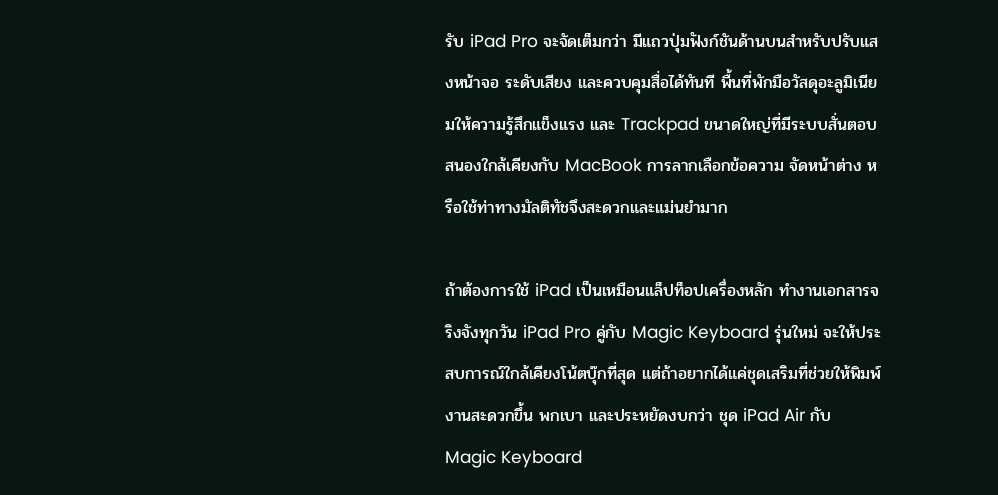รับ iPad Pro จะจัดเต็มกว่า มีแถวปุ่มฟังก์ชันด้านบนสำหรับปรับแสงหน้าจอ ระดับเสียง และควบคุมสื่อได้ทันที พื้นที่พักมือวัสดุอะลูมิเนียมให้ความรู้สึกแข็งแรง และ Trackpad ขนาดใหญ่ที่มีระบบสั่นตอบสนองใกล้เคียงกับ MacBook การลากเลือกข้อความ จัดหน้าต่าง หรือใช้ท่าทางมัลติทัชจึงสะดวกและแม่นยำมาก

ถ้าต้องการใช้ iPad เป็นเหมือนแล็ปท็อปเครื่องหลัก ทำงานเอกสารจริงจังทุกวัน iPad Pro คู่กับ Magic Keyboard รุ่นใหม่ จะให้ประสบการณ์ใกล้เคียงโน้ตบุ๊กที่สุด แต่ถ้าอยากได้แค่ชุดเสริมที่ช่วยให้พิมพ์งานสะดวกขึ้น พกเบา และประหยัดงบกว่า ชุด iPad Air กับ Magic Keyboard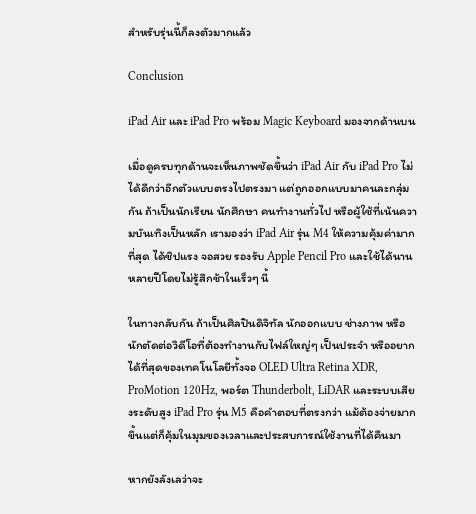สำหรับรุ่นนี้ก็ลงตัวมากแล้ว

Conclusion

iPad Air และ iPad Pro พร้อม Magic Keyboard มองจากด้านบน

เมื่อดูครบทุกด้านจะเห็นภาพชัดขึ้นว่า iPad Air กับ iPad Pro ไม่ได้ดีกว่าอีกตัวแบบตรงไปตรงมา แต่ถูกออกแบบมาคนละกลุ่มกัน ถ้าเป็นนักเรียน นักศึกษา คนทำงานทั่วไป หรือผู้ใช้ที่เน้นความบันเทิงเป็นหลัก เรามองว่า iPad Air รุ่น M4 ให้ความคุ้มค่ามากที่สุด ได้ชิปแรง จอสวย รองรับ Apple Pencil Pro และใช้ได้นานหลายปีโดยไม่รู้สึกช้าในเร็วๆ นี้

ในทางกลับกัน ถ้าเป็นศิลปินดิจิทัล นักออกแบบ ช่างภาพ หรือนักตัดต่อวิดีโอที่ต้องทำงานกับไฟล์ใหญ่ๆ เป็นประจำ หรืออยากได้ที่สุดของเทคโนโลยีทั้งจอ OLED Ultra Retina XDR, ProMotion 120Hz, พอร์ต Thunderbolt, LiDAR และระบบเสียงระดับสูง iPad Pro รุ่น M5 คือคำตอบที่ตรงกว่า แม้ต้องจ่ายมากขึ้นแต่ก็คุ้มในมุมของเวลาและประสบการณ์ใช้งานที่ได้คืนมา

หากยังลังเลว่าจะ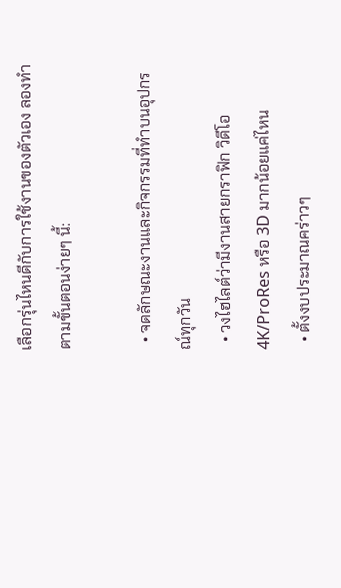เลือกรุ่นไหนดีกับการใช้งานของตัวเอง ลองทำตามขั้นตอนง่ายๆ นี้:

  • จดลักษณะงานและกิจกรรมที่ทำบนอุปกรณ์ทุกวัน
  • วงไฮไลต์ว่ามีงานสายกราฟิก วิดีโอ 4K/ProRes หรือ 3D มากน้อยแค่ไหน
  • ตั้งงบประมาณคร่าวๆ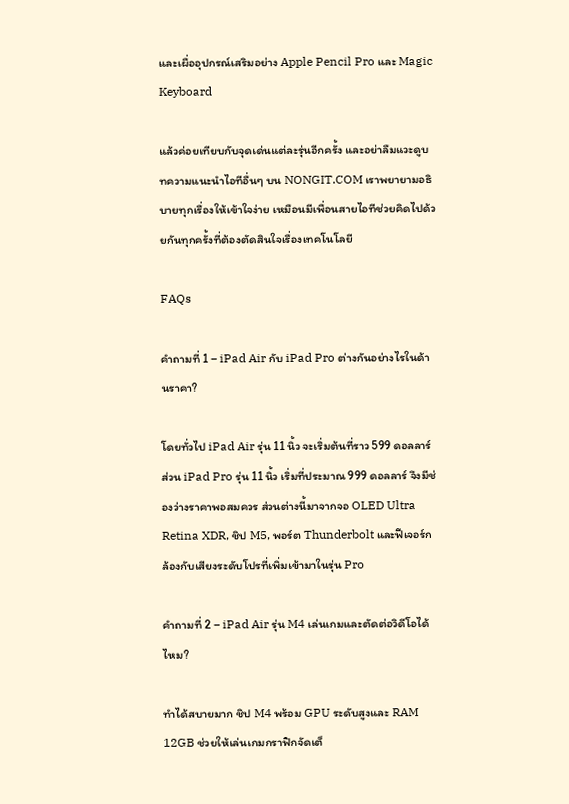และเผื่ออุปกรณ์เสริมอย่าง Apple Pencil Pro และ Magic Keyboard

แล้วค่อยเทียบกับจุดเด่นแต่ละรุ่นอีกครั้ง และอย่าลืมแวะดูบทความแนะนำไอทีอื่นๆ บน NONGIT.COM เราพยายามอธิบายทุกเรื่องให้เข้าใจง่าย เหมือนมีเพื่อนสายไอทีช่วยคิดไปด้วยกันทุกครั้งที่ต้องตัดสินใจเรื่องเทคโนโลยี

FAQs

คำถามที่ 1 – iPad Air กับ iPad Pro ต่างกันอย่างไรในด้านราคา?

โดยทั่วไป iPad Air รุ่น 11 นิ้ว จะเริ่มต้นที่ราว 599 ดอลลาร์ ส่วน iPad Pro รุ่น 11 นิ้ว เริ่มที่ประมาณ 999 ดอลลาร์ จึงมีช่องว่างราคาพอสมควร ส่วนต่างนี้มาจากจอ OLED Ultra Retina XDR, ชิป M5, พอร์ต Thunderbolt และฟีเจอร์กล้องกับเสียงระดับโปรที่เพิ่มเข้ามาในรุ่น Pro

คำถามที่ 2 – iPad Air รุ่น M4 เล่นเกมและตัดต่อวิดีโอได้ไหม?

ทำได้สบายมาก ชิป M4 พร้อม GPU ระดับสูงและ RAM 12GB ช่วยให้เล่นเกมกราฟิกจัดเต็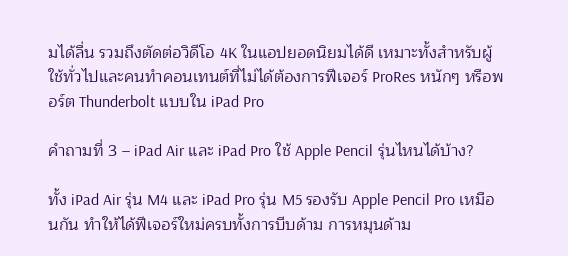มได้ลื่น รวมถึงตัดต่อวิดีโอ 4K ในแอปยอดนิยมได้ดี เหมาะทั้งสำหรับผู้ใช้ทั่วไปและคนทำคอนเทนต์ที่ไม่ได้ต้องการฟีเจอร์ ProRes หนักๆ หรือพอร์ต Thunderbolt แบบใน iPad Pro

คำถามที่ 3 – iPad Air และ iPad Pro ใช้ Apple Pencil รุ่นไหนได้บ้าง?

ทั้ง iPad Air รุ่น M4 และ iPad Pro รุ่น M5 รองรับ Apple Pencil Pro เหมือนกัน ทำให้ได้ฟีเจอร์ใหม่ครบทั้งการบีบด้าม การหมุนด้าม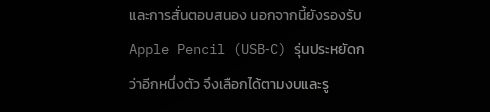และการสั่นตอบสนอง นอกจากนี้ยังรองรับ Apple Pencil (USB‑C) รุ่นประหยัดกว่าอีกหนึ่งตัว จึงเลือกได้ตามงบและรู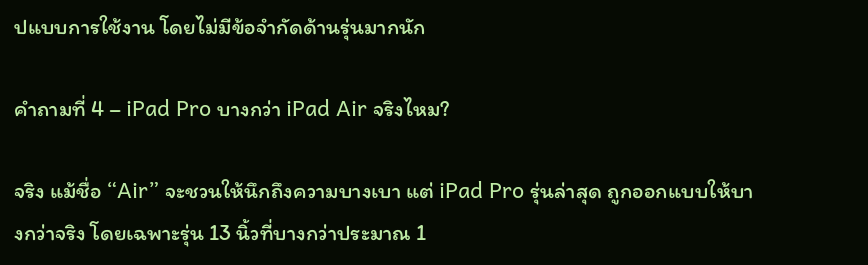ปแบบการใช้งาน โดยไม่มีข้อจำกัดด้านรุ่นมากนัก

คำถามที่ 4 – iPad Pro บางกว่า iPad Air จริงไหม?

จริง แม้ชื่อ “Air” จะชวนให้นึกถึงความบางเบา แต่ iPad Pro รุ่นล่าสุด ถูกออกแบบให้บางกว่าจริง โดยเฉพาะรุ่น 13 นิ้วที่บางกว่าประมาณ 1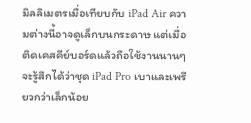มิลลิเมตรเมื่อเทียบกับ iPad Air ความต่างนี้อาจดูเล็กบนกระดาษ แต่เมื่อติดเคสคีย์บอร์ดแล้วถือใช้งานนานๆ จะรู้สึกได้ว่าชุด iPad Pro เบาและเพรียวกว่าเล็กน้อย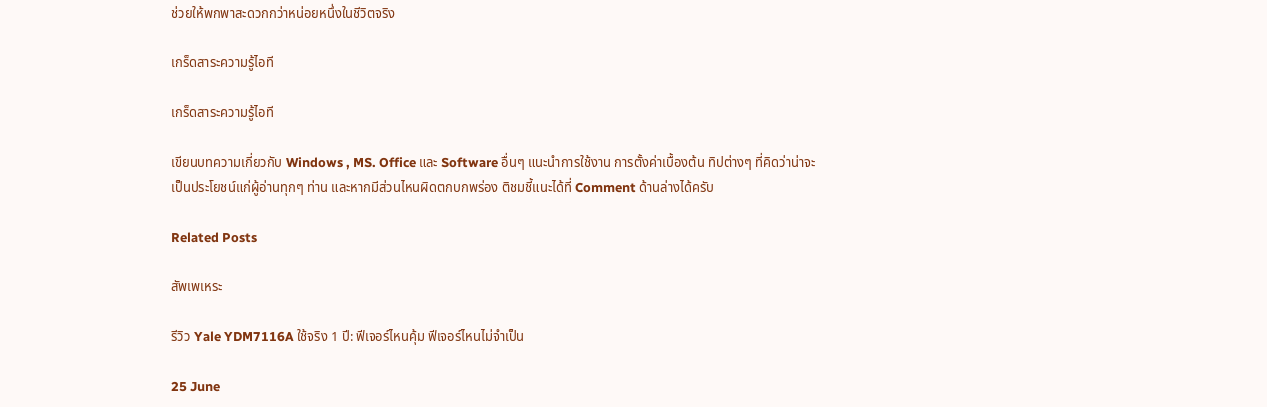ช่วยให้พกพาสะดวกกว่าหน่อยหนึ่งในชีวิตจริง

เกร็ดสาระความรู้ไอที

เกร็ดสาระความรู้ไอที

เขียนบทความเกี่ยวกับ Windows , MS. Office และ Software อื่นๆ แนะนำการใช้งาน การตั้งค่าเบื้องต้น ทิปต่างๆ ที่คิดว่าน่าจะเป็นประโยชน์แก่ผู้อ่านทุกๆ ท่าน และหากมีส่วนไหนผิดตกบกพร่อง ติชมชี้แนะได้ที่ Comment ด้านล่างได้ครับ

Related Posts

สัพเพเหระ

รีวิว Yale YDM7116A ใช้จริง 1 ปี: ฟีเจอร์ไหนคุ้ม ฟีเจอร์ไหนไม่จำเป็น

25 June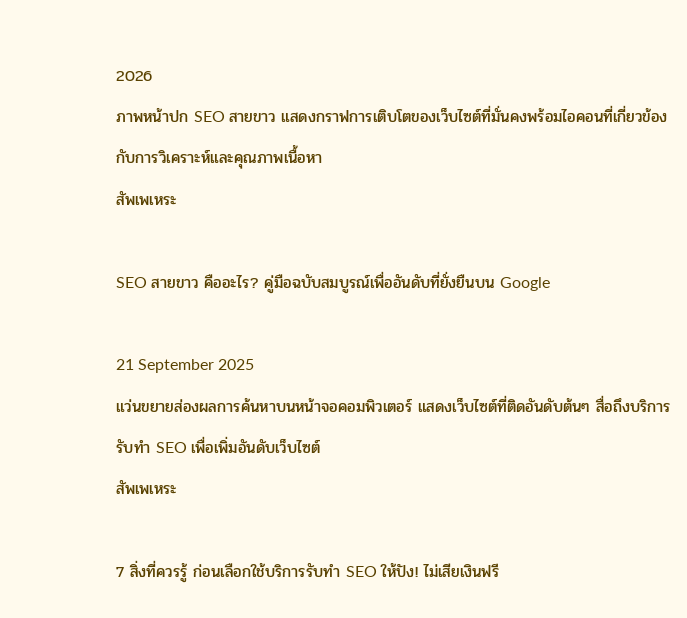2026
ภาพหน้าปก SEO สายขาว แสดงกราฟการเติบโตของเว็บไซต์ที่มั่นคงพร้อมไอคอนที่เกี่ยวข้องกับการวิเคราะห์และคุณภาพเนื้อหา
สัพเพเหระ

SEO สายขาว คืออะไร? คู่มือฉบับสมบูรณ์เพื่ออันดับที่ยั่งยืนบน Google

21 September 2025
แว่นขยายส่องผลการค้นหาบนหน้าจอคอมพิวเตอร์ แสดงเว็บไซต์ที่ติดอันดับต้นๆ สื่อถึงบริการรับทำ SEO เพื่อเพิ่มอันดับเว็บไซต์
สัพเพเหระ

7 สิ่งที่ควรรู้ ก่อนเลือกใช้บริการรับทำ SEO ให้ปัง! ไม่เสียเงินฟรี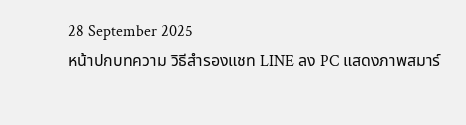28 September 2025
หน้าปกบทความ วิธีสำรองแชท LINE ลง PC แสดงภาพสมาร์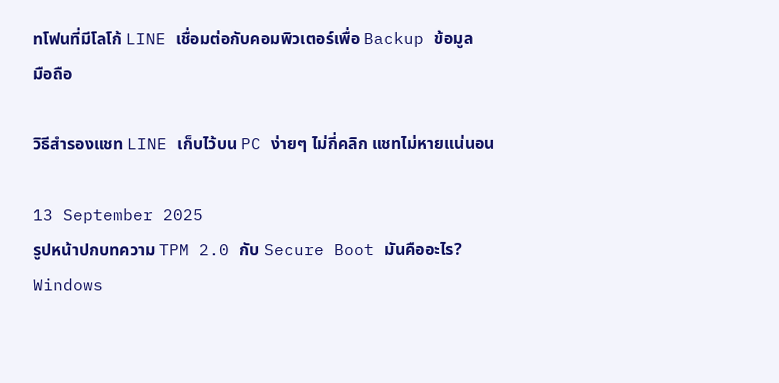ทโฟนที่มีโลโก้ LINE เชื่อมต่อกับคอมพิวเตอร์เพื่อ Backup ข้อมูล
มือถือ

วิธีสำรองแชท LINE เก็บไว้บน PC ง่ายๆ ไม่กี่คลิก แชทไม่หายแน่นอน

13 September 2025
รูปหน้าปกบทความ TPM 2.0 กับ Secure Boot มันคืออะไร?
Windows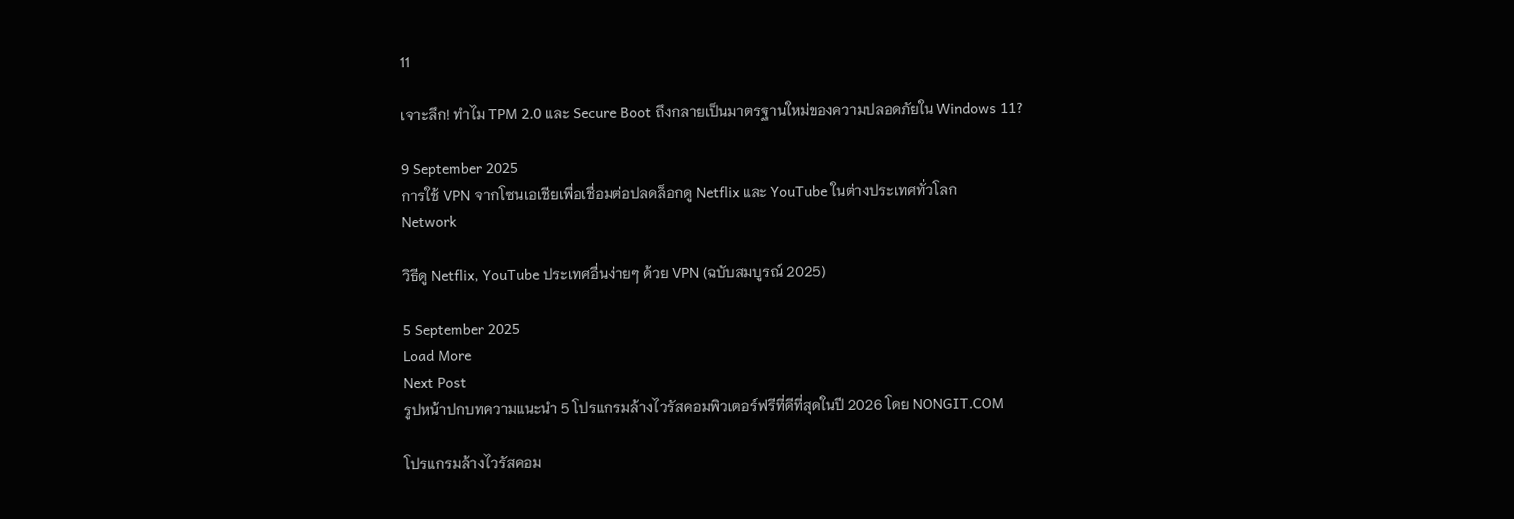11

เจาะลึก! ทำไม TPM 2.0 และ Secure Boot ถึงกลายเป็นมาตรฐานใหม่ของความปลอดภัยใน Windows 11?

9 September 2025
การใช้ VPN จากโซนเอเชียเพื่อเชื่อมต่อปลดล็อกดู Netflix และ YouTube ในต่างประเทศทั่วโลก
Network

วิธีดู Netflix, YouTube ประเทศอื่นง่ายๆ ด้วย VPN (ฉบับสมบูรณ์ 2025)

5 September 2025
Load More
Next Post
รูปหน้าปกบทความแนะนำ 5 โปรแกรมล้างไวรัสคอมพิวเตอร์ฟรีที่ดีที่สุดในปี 2026 โดย NONGIT.COM

โปรแกรมล้างไวรัสคอม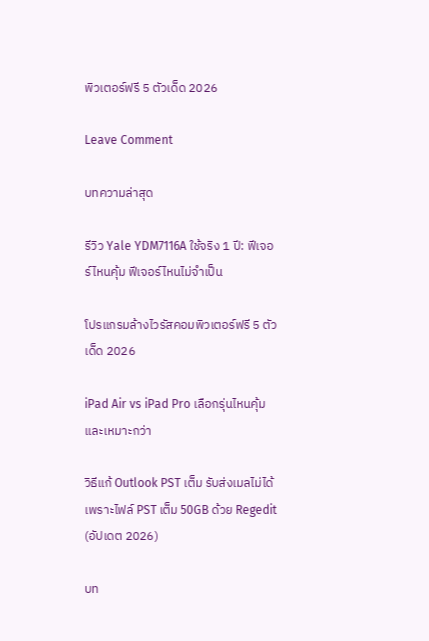พิวเตอร์ฟรี 5 ตัวเด็ด 2026

Leave Comment

บทความล่าสุด

รีวิว Yale YDM7116A ใช้จริง 1 ปี: ฟีเจอร์ไหนคุ้ม ฟีเจอร์ไหนไม่จำเป็น

โปรแกรมล้างไวรัสคอมพิวเตอร์ฟรี 5 ตัวเด็ด 2026

iPad Air vs iPad Pro เลือกรุ่นไหนคุ้มและเหมาะกว่า

วิธีแก้ Outlook PST เต็ม รับส่งเมลไม่ได้ เพราะไฟล์ PST เต็ม 50GB ด้วย Regedit (อัปเดต 2026)

บท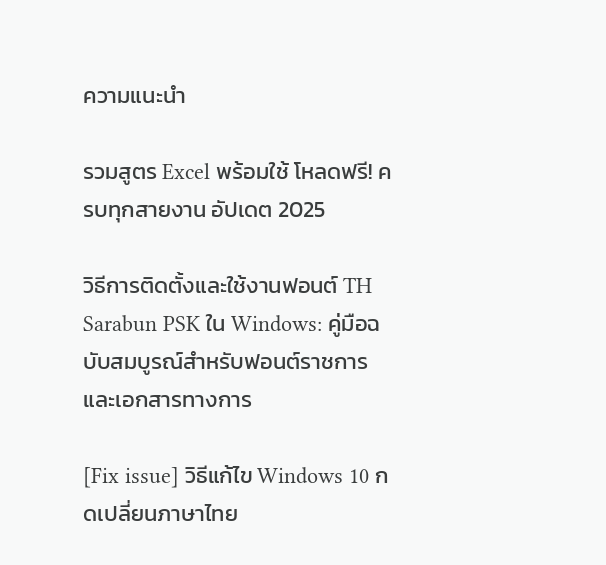ความแนะนำ

รวมสูตร Excel พร้อมใช้ โหลดฟรี! ครบทุกสายงาน อัปเดต 2025

วิธีการติดตั้งและใช้งานฟอนต์ TH Sarabun PSK ใน Windows: คู่มือฉบับสมบูรณ์สำหรับฟอนต์ราชการและเอกสารทางการ

[Fix issue] วิธีแก้ไข Windows 10 กดเปลี่ยนภาษาไทย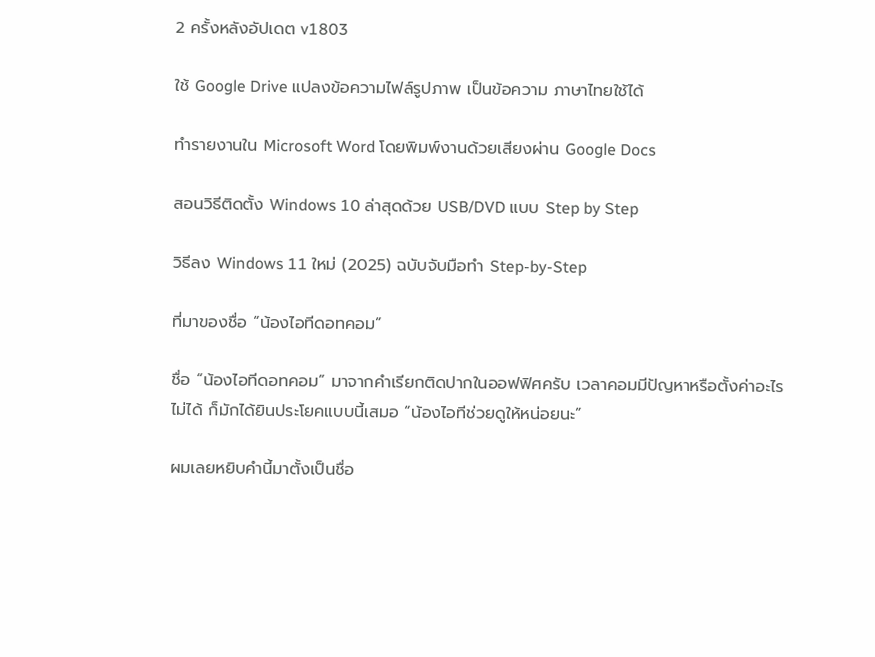2 ครั้งหลังอัปเดต v1803

ใช้ Google Drive แปลงข้อความไฟล์รูปภาพ เป็นข้อความ ภาษาไทยใช้ได้

ทำรายงานใน Microsoft Word โดยพิมพ์งานด้วยเสียงผ่าน Google Docs

สอนวิธีติดตั้ง Windows 10 ล่าสุดด้วย USB/DVD แบบ Step by Step

วิธีลง Windows 11 ใหม่ (2025) ฉบับจับมือทำ Step-by-Step

ที่มาของชื่อ “น้องไอทีดอทคอม”

ชื่อ “น้องไอทีดอทคอม” มาจากคำเรียกติดปากในออฟฟิศครับ เวลาคอมมีปัญหาหรือตั้งค่าอะไรไม่ได้ ก็มักได้ยินประโยคแบบนี้เสมอ “น้องไอทีช่วยดูให้หน่อยนะ”

ผมเลยหยิบคำนี้มาตั้งเป็นชื่อ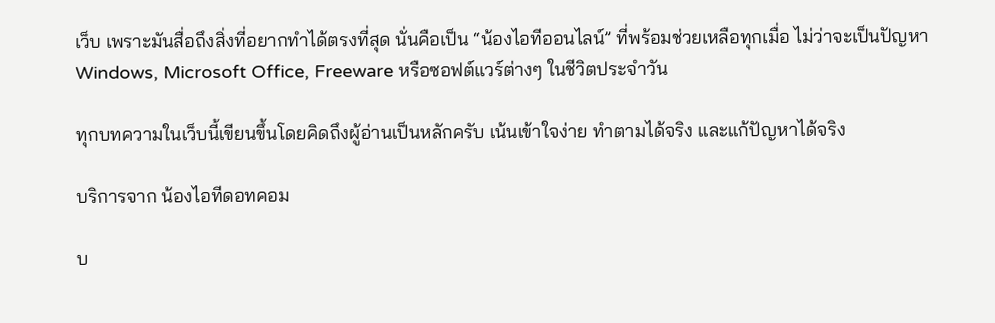เว็บ เพราะมันสื่อถึงสิ่งที่อยากทำได้ตรงที่สุด นั่นคือเป็น “น้องไอทีออนไลน์” ที่พร้อมช่วยเหลือทุกเมื่อ ไม่ว่าจะเป็นปัญหา Windows, Microsoft Office, Freeware หรือซอฟต์แวร์ต่างๆ ในชีวิตประจำวัน

ทุกบทความในเว็บนี้เขียนขึ้นโดยคิดถึงผู้อ่านเป็นหลักครับ เน้นเข้าใจง่าย ทำตามได้จริง และแก้ปัญหาได้จริง

บริการจาก น้องไอทีดอทคอม

บ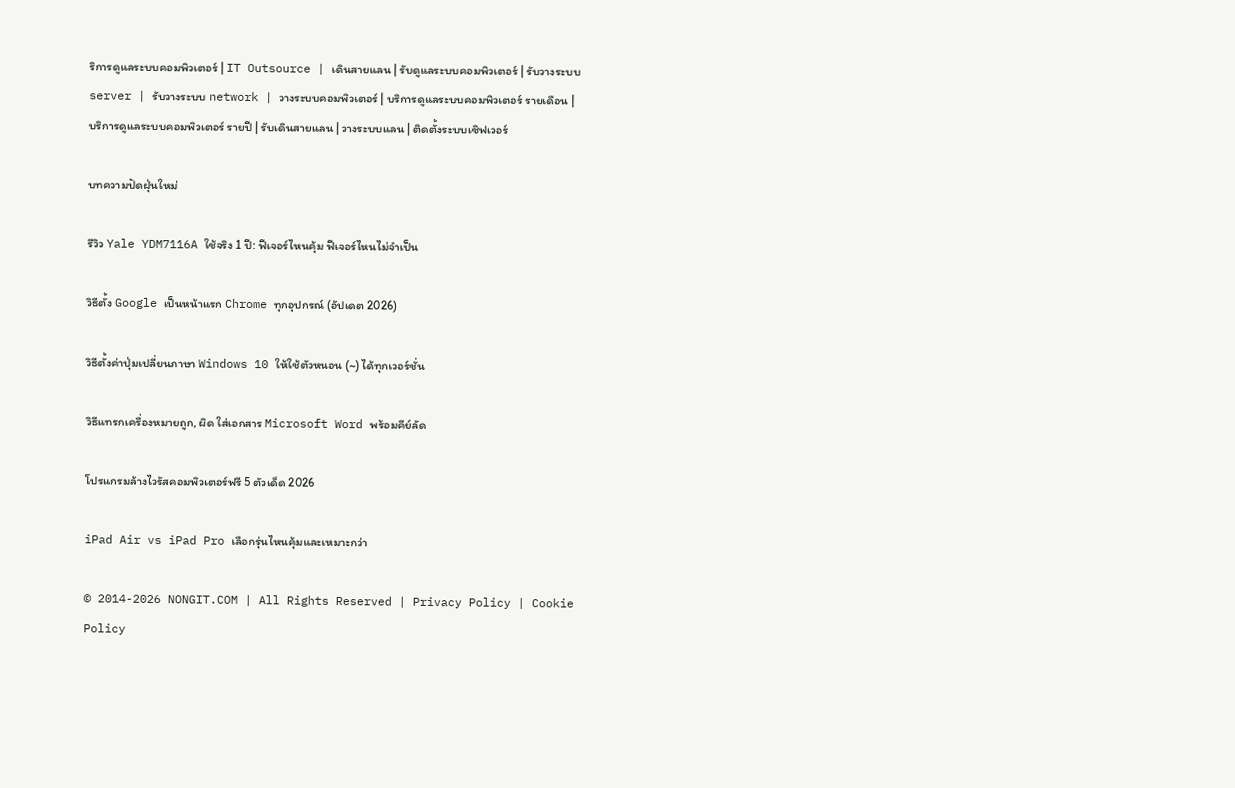ริการดูแลระบบคอมพิวเตอร์ | IT Outsource | เดินสายแลน | รับดูแลระบบคอมพิวเตอร์ | รับวางระบบ server | รับวางระบบ network | วางระบบคอมพิวเตอร์ | บริการดูแลระบบคอมพิวเตอร์ รายเดือน | บริการดูแลระบบคอมพิวเตอร์ รายปี | รับเดินสายแลน | วางระบบแลน | ติดตั้งระบบเซิฟเวอร์

บทความปัดฝุ่นใหม่

รีวิว Yale YDM7116A ใช้จริง 1 ปี: ฟีเจอร์ไหนคุ้ม ฟีเจอร์ไหนไม่จำเป็น

วิธีตั้ง Google เป็นหน้าแรก Chrome ทุกอุปกรณ์ (อัปเดต 2026)

วิธีตั้งค่าปุ่มเปลี่ยนภาษา Windows 10 ให้ใช้ตัวหนอน (~) ได้ทุกเวอร์ชั่น

วิธีแทรกเครื่องหมายถูก, ผิด ใส่เอกสาร Microsoft Word พร้อมคีย์ลัด

โปรแกรมล้างไวรัสคอมพิวเตอร์ฟรี 5 ตัวเด็ด 2026

iPad Air vs iPad Pro เลือกรุ่นไหนคุ้มและเหมาะกว่า

© 2014-2026 NONGIT.COM | All Rights Reserved | Privacy Policy | Cookie Policy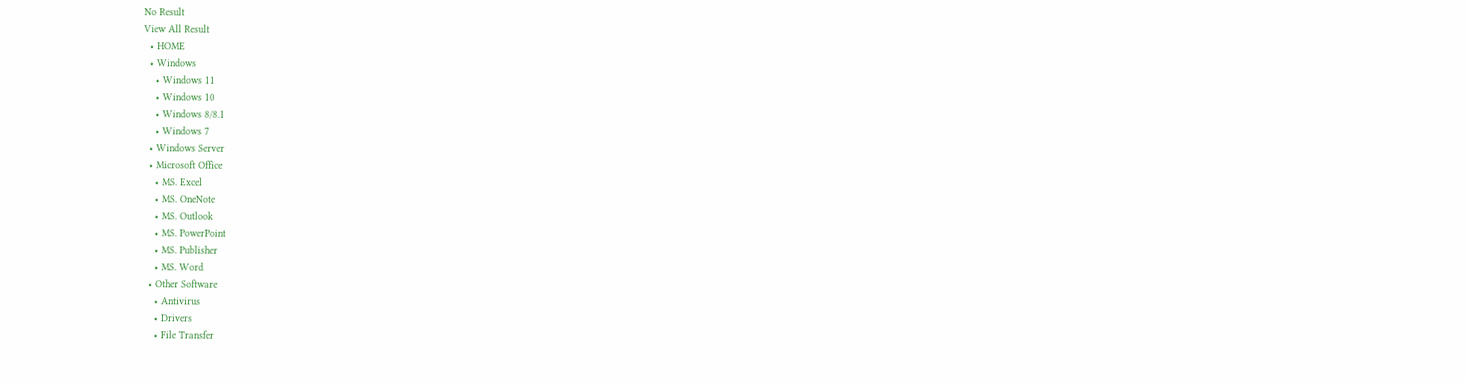No Result
View All Result
  • HOME
  • Windows
    • Windows 11
    • Windows 10
    • Windows 8/8.1
    • Windows 7
  • Windows Server
  • Microsoft Office
    • MS. Excel
    • MS. OneNote
    • MS. Outlook
    • MS. PowerPoint
    • MS. Publisher
    • MS. Word
  • Other Software
    • Antivirus
    • Drivers
    • File Transfer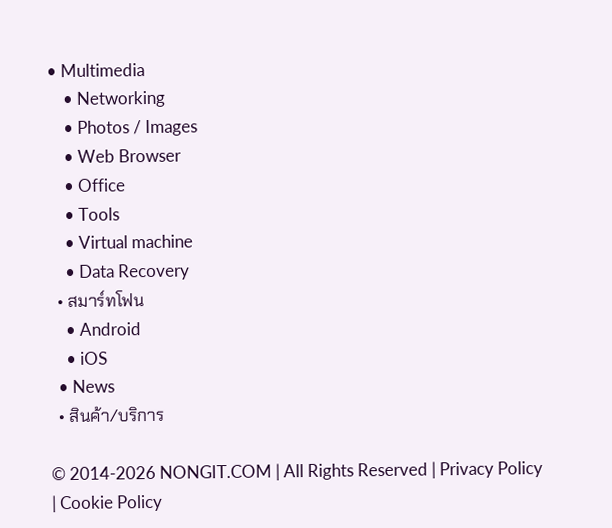• Multimedia
    • Networking
    • Photos / Images
    • Web Browser
    • Office
    • Tools
    • Virtual machine
    • Data Recovery
  • สมาร์ทโฟน
    • Android
    • iOS
  • News
  • สินค้า/บริการ

© 2014-2026 NONGIT.COM | All Rights Reserved | Privacy Policy | Cookie Policy